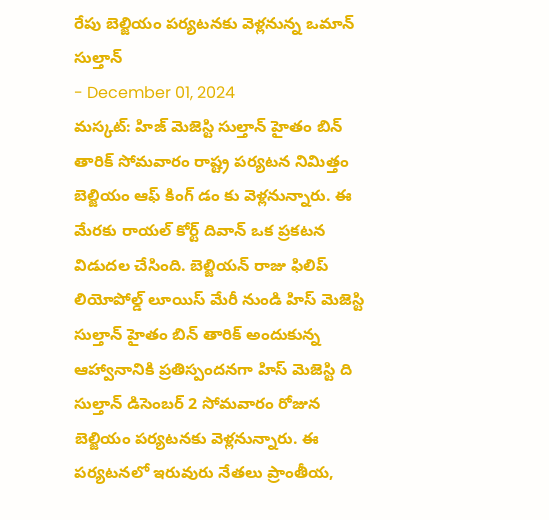రేపు బెల్జియం పర్యటనకు వెళ్లనున్న ఒమాన్ సుల్తాన్
- December 01, 2024
మస్కట్: హిజ్ మెజెస్టి సుల్తాన్ హైతం బిన్ తారిక్ సోమవారం రాష్ట్ర పర్యటన నిమిత్తం బెల్జియం ఆఫ్ కింగ్ డం కు వెళ్లనున్నారు. ఈ మేరకు రాయల్ కోర్ట్ దివాన్ ఒక ప్రకటన విడుదల చేసింది. బెల్జియన్ రాజు ఫిలిప్ లియోపోల్డ్ లూయిస్ మేరీ నుండి హిస్ మెజెస్టి సుల్తాన్ హైతం బిన్ తారిక్ అందుకున్న ఆహ్వానానికి ప్రతిస్పందనగా హిస్ మెజెస్టి ది సుల్తాన్ డిసెంబర్ 2 సోమవారం రోజున బెల్జియం పర్యటనకు వెళ్లనున్నారు. ఈ పర్యటనలో ఇరువురు నేతలు ప్రాంతీయ,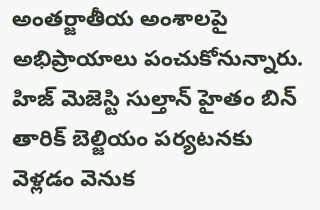అంతర్జాతీయ అంశాలపై అభిప్రాయాలు పంచుకోనున్నారు.
హిజ్ మెజెస్టి సుల్తాన్ హైతం బిన్ తారిక్ బెల్జియం పర్యటనకు వెళ్లడం వెనుక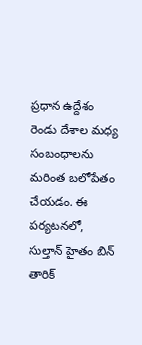ప్రధాన ఉద్దేశం రెండు దేశాల మధ్య సంబంధాలను మరింత బలోపేతం చేయడం. ఈ పర్యటనలో, సుల్తాన్ హైతం బిన్ తారిక్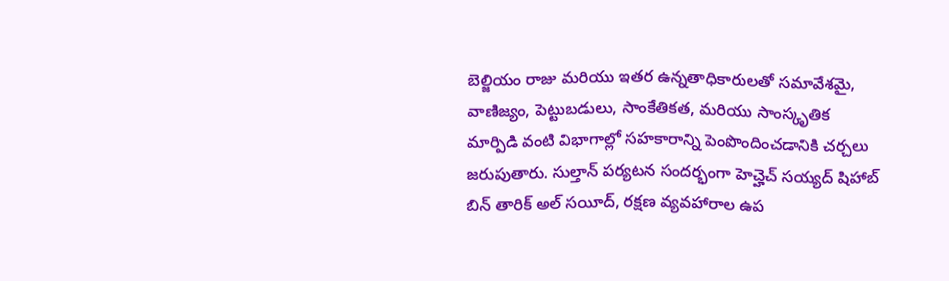బెల్జియం రాజు మరియు ఇతర ఉన్నతాధికారులతో సమావేశమై, వాణిజ్యం, పెట్టుబడులు, సాంకేతికత, మరియు సాంస్కృతిక మార్పిడి వంటి విభాగాల్లో సహకారాన్ని పెంపొందించడానికి చర్చలు జరుపుతారు. సుల్తాన్ పర్యటన సందర్భంగా హెచ్హెచ్ సయ్యద్ షిహాబ్ బిన్ తారిక్ అల్ సయీద్, రక్షణ వ్యవహారాల ఉప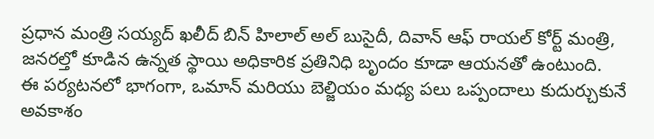ప్రధాన మంత్రి సయ్యద్ ఖలీద్ బిన్ హిలాల్ అల్ బుసైదీ, దివాన్ ఆఫ్ రాయల్ కోర్ట్ మంత్రి, జనరల్తో కూడిన ఉన్నత స్థాయి అధికారిక ప్రతినిధి బృందం కూడా ఆయనతో ఉంటుంది.
ఈ పర్యటనలో భాగంగా, ఒమాన్ మరియు బెల్జియం మధ్య పలు ఒప్పందాలు కుదుర్చుకునే అవకాశం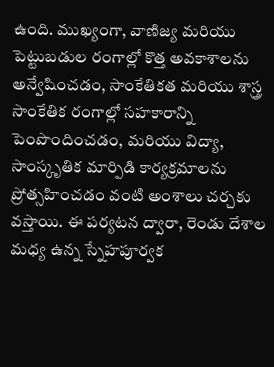ఉంది. ముఖ్యంగా, వాణిజ్య మరియు పెట్టుబడుల రంగాల్లో కొత్త అవకాశాలను అన్వేషించడం, సాంకేతికత మరియు శాస్త్ర సాంకేతిక రంగాల్లో సహకారాన్ని పెంపొందించడం, మరియు విద్యా, సాంస్కృతిక మార్పిడి కార్యక్రమాలను ప్రోత్సహించడం వంటి అంశాలు చర్చకు వస్తాయి. ఈ పర్యటన ద్వారా, రెండు దేశాల మధ్య ఉన్న స్నేహపూర్వక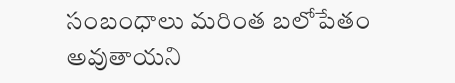సంబంధాలు మరింత బలోపేతం అవుతాయని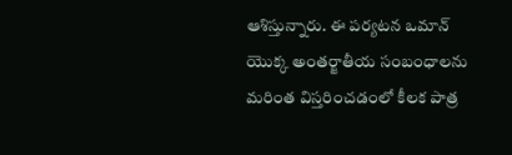ఆశిస్తున్నారు. ఈ పర్యటన ఒమాన్ యొక్క అంతర్జాతీయ సంబంధాలను మరింత విస్తరించడంలో కీలక పాత్ర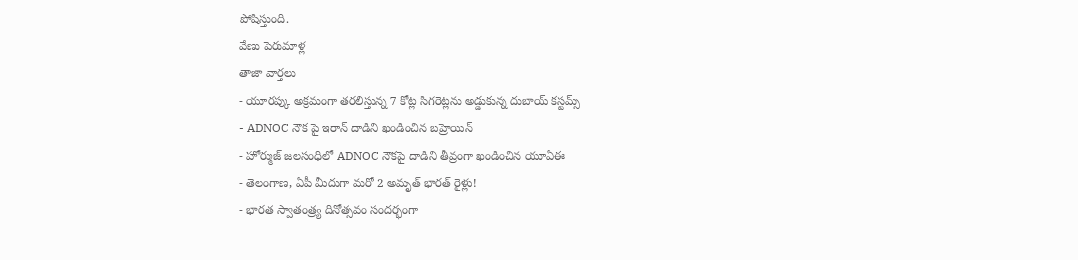పోషిస్తుంది.
వేణు పెరుమాళ్ల
తాజా వార్తలు
- యూరప్కు అక్రమంగా తరలిస్తున్న 7 కోట్ల సిగరెట్లను అడ్డుకున్న దుబాయ్ కస్టమ్స్
- ADNOC నౌక పై ఇరాన్ దాడిని ఖండించిన బహ్రెయిన్
- హోర్ముజ్ జలసంధిలో ADNOC నౌకపై దాడిని తీవ్రంగా ఖండించిన యూఏఈ
- తెలంగాణ, ఏపీ మీదుగా మరో 2 అమృత్ భారత్ రైళ్లు!
- భారత స్వాతంత్ర్య దినోత్సవం సందర్భంగా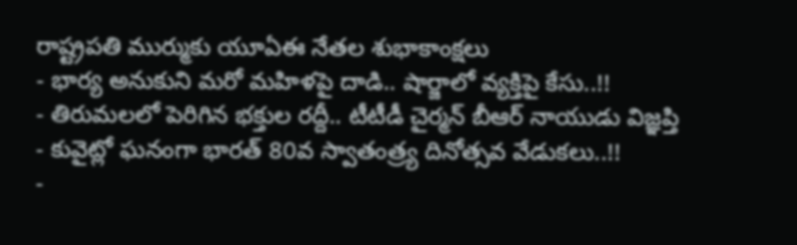రాష్ట్రపతి ముర్ముకు యూఏఈ నేతల శుభాకాంక్షలు
- భార్య అనుకుని మరో మహిళపై దాడి.. షార్జాలో వ్యక్తిపై కేసు..!!
- తిరుమలలో పెరిగిన భక్తుల రద్దీ.. టీటీడీ చైర్మన్ బీఆర్ నాయుడు విజ్ఞప్తి
- కువైట్లో ఘనంగా భారత్ 80వ స్వాతంత్ర్య దినోత్సవ వేడుకలు..!!
-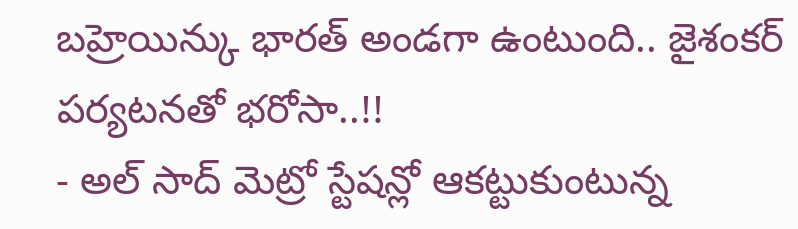బహ్రెయిన్కు భారత్ అండగా ఉంటుంది.. జైశంకర్ పర్యటనతో భరోసా..!!
- అల్ సాద్ మెట్రో స్టేషన్లో ఆకట్టుకుంటున్న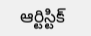ఆర్టిస్టిక్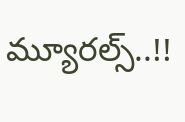మ్యూరల్స్..!!